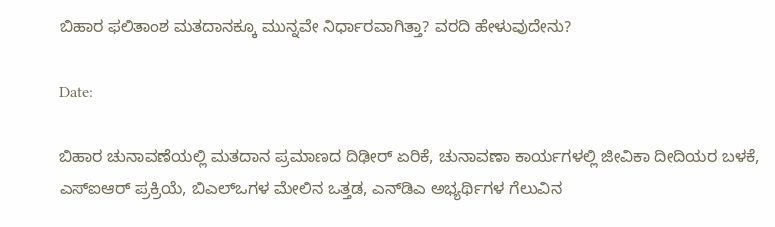ಬಿಹಾರ ಫಲಿತಾಂಶ ಮತದಾನಕ್ಕೂ ಮುನ್ನವೇ ನಿರ್ಧಾರವಾಗಿತ್ತಾ? ವರದಿ ಹೇಳುವುದೇನು?

Date:

ಬಿಹಾರ ಚುನಾವಣೆಯಲ್ಲಿ ಮತದಾನ ಪ್ರಮಾಣದ ದಿಢೀರ್ ಏರಿಕೆ, ಚುನಾವಣಾ ಕಾರ್ಯಗಳಲ್ಲಿ ಜೀವಿಕಾ ದೀದಿಯರ ಬಳಕೆ, ಎಸ್‌ಐಆರ್ ಪ್ರಕ್ರಿಯೆ, ಬಿಎಲ್‌ಒಗಳ ಮೇಲಿನ ಒತ್ತಡ, ಎನ್‌ಡಿಎ ಅಭ್ಯರ್ಥಿಗಳ ಗೆಲುವಿನ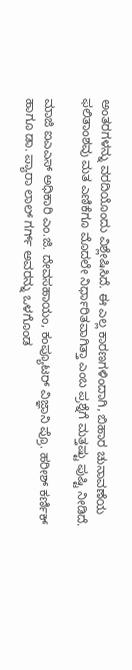ಅಂತರಗಳನ್ನು ವರದಿಯೊಂದು ವಿಶ್ಲೇಷಿಸಿದೆ. ಈ ಎಲ್ಲ ಕಾರಣಗಳಿಂದಾಗಿ, ಬಿಹಾರ ಚುನಾವಣೆಯ ಫಲಿತಾಂಶವು ಮತ ಎಣಿಕೆಗೂ ಮೊದಲೇ ನಿರ್ಧಾರಿತವಾಗಿತ್ತಾ ಎಂಬ ಪ್ರಶ್ನೆಗೆ ಮತ್ತಷ್ಟು ಪುಷ್ಟಿ ನೀಡಿದೆ.

ಮಾಜಿ ಐಎಎಸ್ ಅಧಿಕಾರಿ ಎಂ.ಜಿ. ದೇವಸಹಾಯಂ, ಕಂಪ್ಯೂಟರ್ ವಿಜ್ಞಾನಿ ಪ್ರೊ. ಹರೀಶ್ ಕರ್ಣಿಕ್ ಹಾಗೂ ಡಾ. ಪ್ಯಾರಾ ಲಾಲ್ ಗರ್ಗ್ ಅವರನ್ನು ಒಳಗೊಂಡ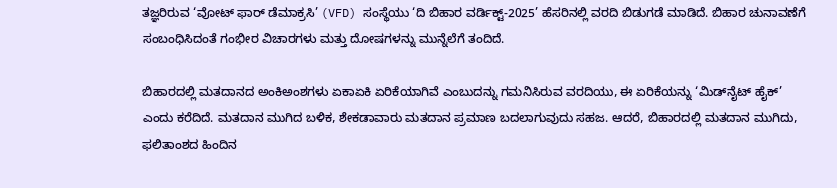ತಜ್ಞರಿರುವ ‘ವೋಟ್ ಫಾರ್ ಡೆಮಾಕ್ರಸಿ’ (VFD) ಸಂಸ್ಥೆಯು ‘ದಿ ಬಿಹಾರ ವರ್ಡಿಕ್ಟ್-2025’ ಹೆಸರಿನಲ್ಲಿ ವರದಿ ಬಿಡುಗಡೆ ಮಾಡಿದೆ. ಬಿಹಾರ ಚುನಾವಣೆಗೆ ಸಂಬಂಧಿಸಿದಂತೆ ಗಂಭೀರ ವಿಚಾರಗಳು ಮತ್ತು ದೋಷಗಳನ್ನು ಮುನ್ನೆಲೆಗೆ ತಂದಿದೆ.

ಬಿಹಾರದಲ್ಲಿ ಮತದಾನದ ಅಂಕಿಅಂಶಗಳು ಏಕಾಏಕಿ ಏರಿಕೆಯಾಗಿವೆ ಎಂಬುದನ್ನು ಗಮನಿಸಿರುವ ವರದಿಯು, ಈ ಏರಿಕೆಯನ್ನು ‘ಮಿಡ್‌ನೈಟ್‌ ಹೈಕ್’ ಎಂದು ಕರೆದಿದೆ. ಮತದಾನ ಮುಗಿದ ಬಳಿಕ, ಶೇಕಡಾವಾರು ಮತದಾನ ಪ್ರಮಾಣ ಬದಲಾಗುವುದು ಸಹಜ. ಆದರೆ, ಬಿಹಾರದಲ್ಲಿ ಮತದಾನ ಮುಗಿದು, ಫಲಿತಾಂಶದ ಹಿಂದಿನ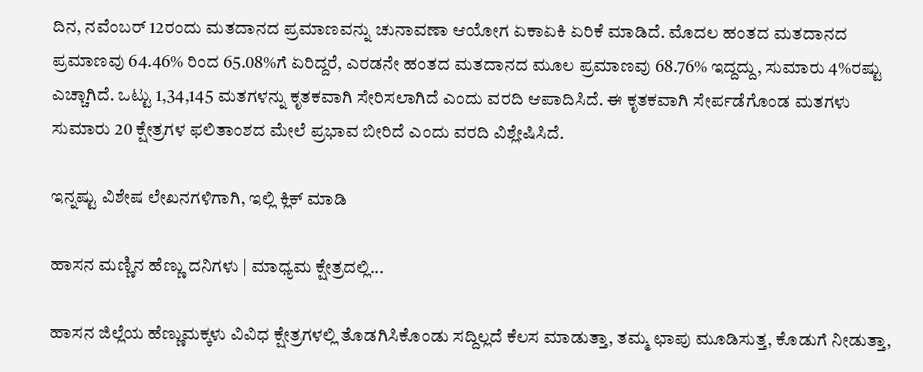ದಿನ, ನವೆಂಬರ್ 12ರಂದು ಮತದಾನದ ಪ್ರಮಾಣವನ್ನು ಚುನಾವಣಾ ಆಯೋಗ ಏಕಾಏಕಿ ಏರಿಕೆ ಮಾಡಿದೆ. ಮೊದಲ ಹಂತದ ಮತದಾನದ ಪ್ರಮಾಣವು 64.46% ರಿಂದ 65.08%ಗೆ ಏರಿದ್ದರೆ, ಎರಡನೇ ಹಂತದ ಮತದಾನದ ಮೂಲ ಪ್ರಮಾಣವು 68.76% ಇದ್ದದ್ದು, ಸುಮಾರು 4%ರಷ್ಟು ಎಚ್ಚಾಗಿದೆ. ಒಟ್ಟು 1,34,145 ಮತಗಳನ್ನು ಕೃತಕವಾಗಿ ಸೇರಿಸಲಾಗಿದೆ ಎಂದು ವರದಿ ಆಪಾದಿಸಿದೆ. ಈ ಕೃತಕವಾಗಿ ಸೇರ್ಪಡೆಗೊಂಡ ಮತಗಳು ಸುಮಾರು 20 ಕ್ಷೇತ್ರಗಳ ಫಲಿತಾಂಶದ ಮೇಲೆ ಪ್ರಭಾವ ಬೀರಿದೆ ಎಂದು ವರದಿ ವಿಶ್ಲೇಷಿಸಿದೆ.

ಇನ್ನಷ್ಟು ವಿಶೇಷ ಲೇಖನಗಳಿಗಾಗಿ, ಇಲ್ಲಿ ಕ್ಲಿಕ್ ಮಾಡಿ

ಹಾಸನ ಮಣ್ಣಿನ ಹೆಣ್ಣು ದನಿಗಳು | ಮಾಧ್ಯಮ ಕ್ಷೇತ್ರದಲ್ಲಿ...

ಹಾಸನ ಜಿಲ್ಲೆಯ ಹೆಣ್ಣುಮಕ್ಕಳು ವಿವಿಧ ಕ್ಷೇತ್ರಗಳಲ್ಲಿ ತೊಡಗಿಸಿಕೊಂಡು ಸದ್ದಿಲ್ಲದೆ ಕೆಲಸ ಮಾಡುತ್ತಾ, ತಮ್ಮ ಛಾಪು ಮೂಡಿಸುತ್ತ, ಕೊಡುಗೆ ನೀಡುತ್ತಾ,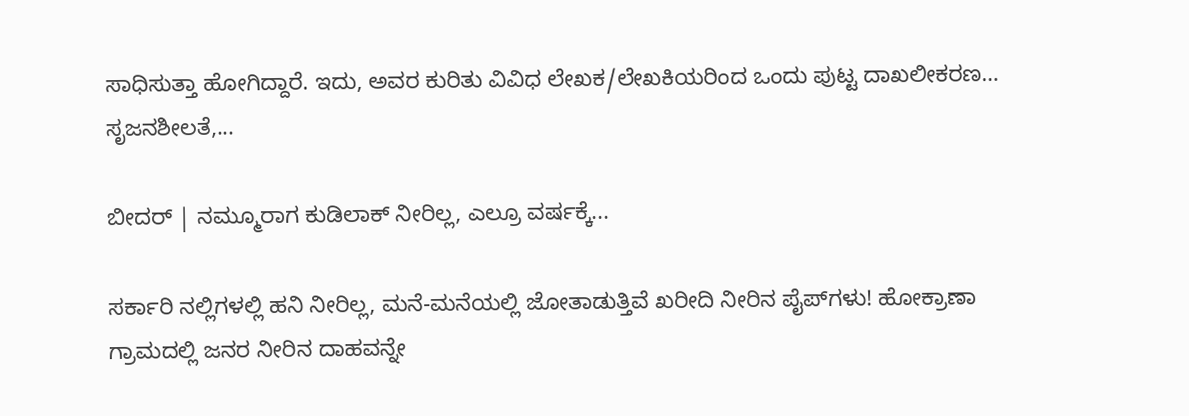ಸಾಧಿಸುತ್ತಾ ಹೋಗಿದ್ದಾರೆ. ಇದು, ಅವರ ಕುರಿತು ವಿವಿಧ ಲೇಖಕ/ಲೇಖಕಿಯರಿಂದ ಒಂದು ಪುಟ್ಟ ದಾಖಲೀಕರಣ… ಸೃಜನಶೀಲತೆ,...

ಬೀದರ್ | ನಮ್ಮೂರಾಗ ಕುಡಿಲಾಕ್ ನೀರಿಲ್ಲ, ಎಲ್ರೂ ವರ್ಷಕ್ಕೆ...

ಸರ್ಕಾರಿ ನಲ್ಲಿಗಳಲ್ಲಿ ಹನಿ ನೀರಿಲ್ಲ, ಮನೆ-ಮನೆಯಲ್ಲಿ ಜೋತಾಡುತ್ತಿವೆ ಖರೀದಿ ನೀರಿನ ಪೈಪ್‌ಗಳು! ಹೋಕ್ರಾಣಾ ಗ್ರಾಮದಲ್ಲಿ ಜನರ ನೀರಿನ ದಾಹವನ್ನೇ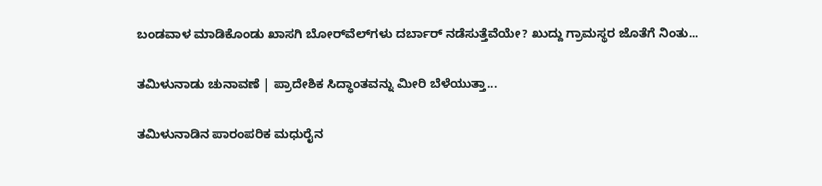ಬಂಡವಾಳ ಮಾಡಿಕೊಂಡು ಖಾಸಗಿ ಬೋರ್‌ವೆಲ್‌ಗಳು ದರ್ಬಾರ್‌ ನಡೆಸುತ್ತೆವೆಯೇ? ಖುದ್ದು ಗ್ರಾಮಸ್ಥರ ಜೊತೆಗೆ ನಿಂತು...

ತಮಿಳುನಾಡು ಚುನಾವಣೆ | ಪ್ರಾದೇಶಿಕ ಸಿದ್ಧಾಂತವನ್ನು ಮೀರಿ ಬೆಳೆಯುತ್ತಾ...

ತಮಿಳುನಾಡಿನ ಪಾರಂಪರಿಕ ಮಧುರೈನ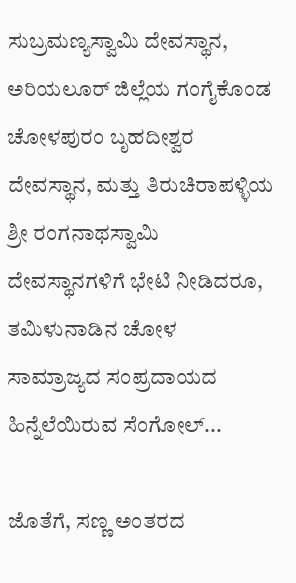ಸುಬ್ರಮಣ್ಯಸ್ವಾಮಿ ದೇವಸ್ಥಾನ, ಅರಿಯಲೂರ್ ಜಿಲ್ಲೆಯ ಗಂಗೈಕೊಂಡ ಚೋಳಪುರಂ ಬೃಹದೀಶ್ವರ ದೇವಸ್ಥಾನ, ಮತ್ತು ತಿರುಚಿರಾಪಳ್ಳಿಯ ಶ್ರೀ ರಂಗನಾಥಸ್ವಾಮಿ ದೇವಸ್ಥಾನಗಳಿಗೆ ಭೇಟಿ ನೀಡಿದರೂ, ತಮಿಳುನಾಡಿನ ಚೋಳ ಸಾಮ್ರಾಜ್ಯದ ಸಂಪ್ರದಾಯದ ಹಿನ್ನೆಲೆಯಿರುವ ಸೆಂಗೋಲ್...

ಜೊತೆಗೆ, ಸಣ್ಣ ಅಂತರದ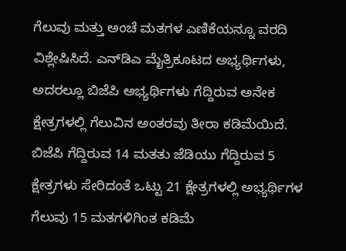ಗೆಲುವು ಮತ್ತು ಅಂಚೆ ಮತಗಳ ಎಣಿಕೆಯನ್ನೂ ವರದಿ ವಿಶ್ಲೇಷಿಸಿದೆ. ಎನ್‌ಡಿಎ ಮೈತ್ರಿಕೂಟದ ಅಭ್ಯರ್ಥಿಗಳು, ಅದರಲ್ಲೂ ಬಿಜೆಪಿ ಅಭ್ಯರ್ಥಿಗಳು ಗೆದ್ದಿರುವ ಅನೇಕ ಕ್ಷೇತ್ರಗಳಲ್ಲಿ ಗೆಲುವಿನ ಅಂತರವು ತೀರಾ ಕಡಿಮೆಯಿದೆ. ಬಿಜೆಪಿ ಗೆದ್ದಿರುವ 14 ಮತತು ಜೆಡಿಯು ಗೆದ್ದಿರುವ 5 ಕ್ಷೇತ್ರಗಳು ಸೇರಿದಂತೆ ಒಟ್ಟು 21 ಕ್ಷೇತ್ರಗಳಲ್ಲಿ ಅಭ್ಯರ್ಥಿಗಳ ಗೆಲುವು 15 ಮತಗಳಿಗಿಂತ ಕಡಿಮೆ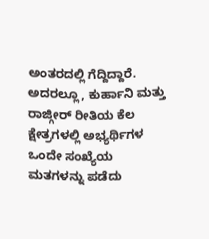ಅಂತರದಲ್ಲಿ ಗೆದ್ದಿದ್ದಾರೆ. ಅದರಲ್ಲೂ, ಕುರ್ಹಾನಿ ಮತ್ತು ರಾಜ್ಗೀರ್ ರೀತಿಯ ಕೆಲ ಕ್ಷೇತ್ರಗಳಲ್ಲಿ ಅಭ್ಯರ್ಥಿಗಳ ಒಂದೇ ಸಂಖ್ಯೆಯ ಮತಗಳನ್ನು ಪಡೆದು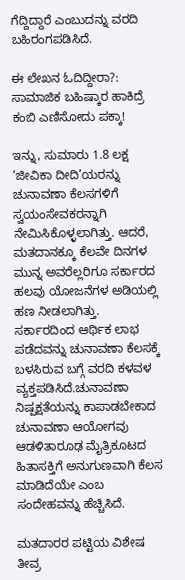ಗೆದ್ದಿದ್ದಾರೆ ಎಂಬುದನ್ನು ವರದಿ ಬಹಿರಂಗಪಡಿಸಿದೆ.

ಈ ಲೇಖನ ಓದಿದ್ದೀರಾ?: ಸಾಮಾಜಿಕ ಬಹಿಷ್ಕಾರ ಹಾಕಿದ್ರೆ ಕಂಬಿ ಎಣಿಸೋದು ಪಕ್ಕಾ!

ಇನ್ನು, ಸುಮಾರು 1.8 ಲಕ್ಷ ‘ಜೀವಿಕಾ ದೀದಿ’ಯರನ್ನು ಚುನಾವಣಾ ಕೆಲಸಗಳಿಗೆ ಸ್ವಯಂಸೇವಕರನ್ನಾಗಿ ನೇಮಿಸಿಕೊಳ್ಳಲಾಗಿತ್ತು. ಆದರೆ, ಮತದಾನಕ್ಕೂ ಕೆಲವೇ ದಿನಗಳ ಮುನ್ನ ಅವರೆಲ್ಲರಿಗೂ ಸರ್ಕಾರದ ಹಲವು ಯೋಜನೆಗಳ ಅಡಿಯಲ್ಲಿ ಹಣ ನೀಡಲಾಗಿತ್ತು. ಸರ್ಕಾರದಿಂದ ಆರ್ಥಿಕ ಲಾಭ ಪಡೆದವನ್ನು ಚುನಾವಣಾ ಕೆಲಸಕ್ಕೆ ಬಳಸಿರುವ ಬಗ್ಗೆ ವರದಿ ಕಳವಳ ವ್ಯಕ್ತಪಡಿಸಿದೆ.ಚುನಾವಣಾ ನಿಷ್ಪಕ್ಷತೆಯನ್ನು ಕಾಪಾಡಬೇಕಾದ ಚುನಾವಣಾ ಆಯೋಗವು ಆಡಳಿತಾರೂಢ ಮೈತ್ರಿಕೂಟದ ಹಿತಾಸಕ್ತಿಗೆ ಅನುಗುಣವಾಗಿ ಕೆಲಸ ಮಾಡಿದೆಯೇ ಎಂಬ ಸಂದೇಹವನ್ನು ಹೆಚ್ಚಿಸಿದೆ.

ಮತದಾರರ ಪಟ್ಟಿಯ ವಿಶೇಷ ತೀವ್ರ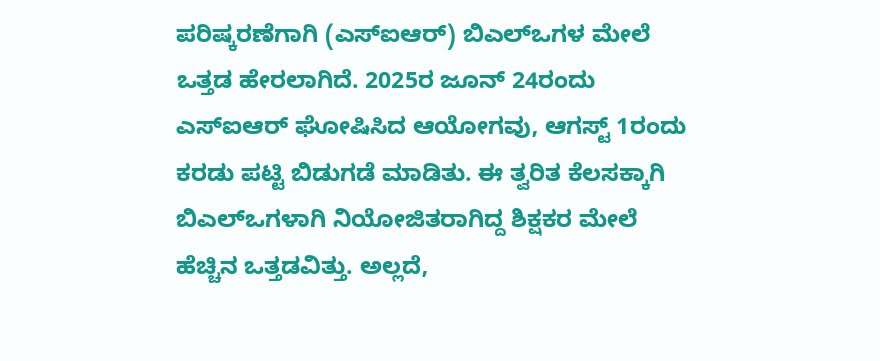ಪರಿಷ್ಕರಣೆಗಾಗಿ (ಎಸ್‌ಐಆರ್) ಬಿಎಲ್ಒಗಳ ಮೇಲೆ ಒತ್ತಡ ಹೇರಲಾಗಿದೆ. 2025ರ ಜೂನ್ 24ರಂದು ಎಸ್‌ಐಆರ್ ಘೋಷಿಸಿದ ಆಯೋಗವು, ಆಗಸ್ಟ್‌ 1ರಂದು ಕರಡು ಪಟ್ಟಿ ಬಿಡುಗಡೆ ಮಾಡಿತು. ಈ ತ್ವರಿತ ಕೆಲಸಕ್ಕಾಗಿ ಬಿಎಲ್‌ಒಗಳಾಗಿ ನಿಯೋಜಿತರಾಗಿದ್ದ ಶಿಕ್ಷಕರ ಮೇಲೆ ಹೆಚ್ಚಿನ ಒತ್ತಡವಿತ್ತು. ಅಲ್ಲದೆ,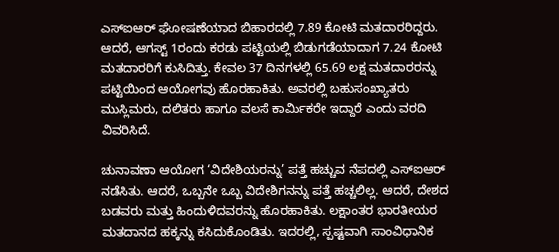ಎಸ್‌ಐಆರ್ ಘೋಷಣೆಯಾದ ಬಿಹಾರದಲ್ಲಿ 7.89 ಕೋಟಿ ಮತದಾರರಿದ್ದರು. ಆದರೆ, ಆಗಸ್ಟ್ 1ರಂದು ಕರಡು ಪಟ್ಟಿಯಲ್ಲಿ ಬಿಡುಗಡೆಯಾದಾಗ 7.24 ಕೋಟಿ ಮತದಾರರಿಗೆ ಕುಸಿದಿತ್ತು. ಕೇವಲ 37 ದಿನಗಳಲ್ಲಿ 65.69 ಲಕ್ಷ ಮತದಾರರನ್ನು ಪಟ್ಟಿಯಿಂದ ಆಯೋಗವು ಹೊರಹಾಕಿತು. ಅವರಲ್ಲಿ ಬಹುಸಂಖ್ಯಾತರು ಮುಸ್ಲಿಮರು, ದಲಿತರು ಹಾಗೂ ವಲಸೆ ಕಾರ್ಮಿಕರೇ ಇದ್ದಾರೆ ಎಂದು ವರದಿ ವಿವರಿಸಿದೆ.

ಚುನಾವಣಾ ಆಯೋಗ ‘ವಿದೇಶಿಯರನ್ನು’ ಪತ್ತೆ ಹಚ್ಚುವ ನೆಪದಲ್ಲಿ ಎಸ್‌ಐಆರ್ ನಡೆಸಿತು. ಆದರೆ, ಒಬ್ಬನೇ ಒಬ್ಬ ವಿದೇಶಿಗನನ್ನು ಪತ್ತೆ ಹಚ್ಚಲಿಲ್ಲ. ಆದರೆ, ದೇಶದ ಬಡವರು ಮತ್ತು ಹಿಂದುಳಿದವರನ್ನು ಹೊರಹಾಕಿತು. ಲಕ್ಷಾಂತರ ಭಾರತೀಯರ ಮತದಾನದ ಹಕ್ಕನ್ನು ಕಸಿದುಕೊಂಡಿತು. ಇದರಲ್ಲಿ, ಸ್ಪಷ್ಟವಾಗಿ ಸಾಂವಿಧಾನಿಕ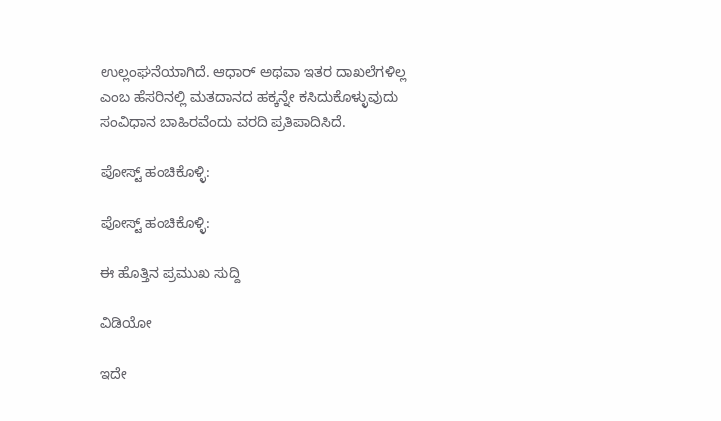ಉಲ್ಲಂಘನೆಯಾಗಿದೆ. ಆಧಾರ್ ಅಥವಾ ಇತರ ದಾಖಲೆಗಳಿಲ್ಲ ಎಂಬ ಹೆಸರಿನಲ್ಲಿ ಮತದಾನದ ಹಕ್ಕನ್ನೇ ಕಸಿದುಕೊಳ್ಳುವುದು ಸಂವಿಧಾನ ಬಾಹಿರವೆಂದು ವರದಿ ಪ್ರತಿಪಾದಿಸಿದೆ.

ಪೋಸ್ಟ್ ಹಂಚಿಕೊಳ್ಳಿ:

ಪೋಸ್ಟ್ ಹಂಚಿಕೊಳ್ಳಿ:

ಈ ಹೊತ್ತಿನ ಪ್ರಮುಖ ಸುದ್ದಿ

ವಿಡಿಯೋ

ಇದೇ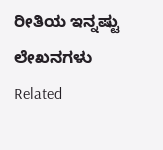ರೀತಿಯ ಇನ್ನಷ್ಟು ಲೇಖನಗಳು
Related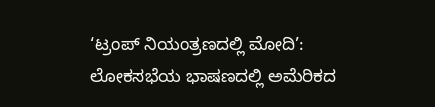‘ಟ್ರಂಪ್ ನಿಯಂತ್ರಣದಲ್ಲಿ ಮೋದಿ’: ಲೋಕಸಭೆಯ ಭಾಷಣದಲ್ಲಿ ಅಮೆರಿಕದ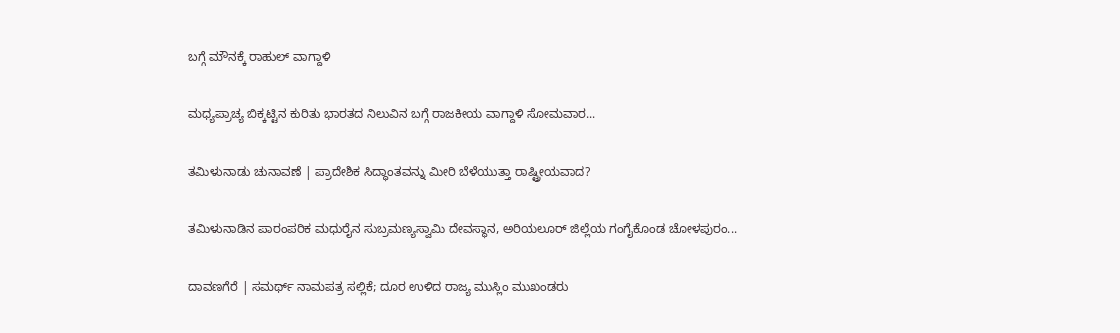ಬಗ್ಗೆ ಮೌನಕ್ಕೆ ರಾಹುಲ್ ವಾಗ್ದಾಳಿ

ಮಧ್ಯಪ್ರಾಚ್ಯ ಬಿಕ್ಕಟ್ಟಿನ ಕುರಿತು ಭಾರತದ ನಿಲುವಿನ ಬಗ್ಗೆ ರಾಜಕೀಯ ವಾಗ್ದಾಳಿ ಸೋಮವಾರ...

ತಮಿಳುನಾಡು ಚುನಾವಣೆ | ಪ್ರಾದೇಶಿಕ ಸಿದ್ಧಾಂತವನ್ನು ಮೀರಿ ಬೆಳೆಯುತ್ತಾ ರಾಷ್ಟ್ರೀಯವಾದ?

ತಮಿಳುನಾಡಿನ ಪಾರಂಪರಿಕ ಮಧುರೈನ ಸುಬ್ರಮಣ್ಯಸ್ವಾಮಿ ದೇವಸ್ಥಾನ, ಅರಿಯಲೂರ್ ಜಿಲ್ಲೆಯ ಗಂಗೈಕೊಂಡ ಚೋಳಪುರಂ...

ದಾವಣಗೆರೆ | ಸಮರ್ಥ್‌ ನಾಮಪತ್ರ ಸಲ್ಲಿಕೆ; ದೂರ ಉಳಿದ ರಾಜ್ಯ ಮುಸ್ಲಿಂ ಮುಖಂಡರು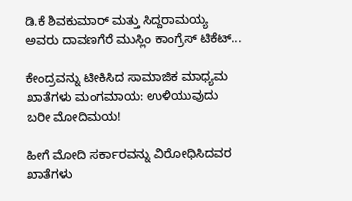ಡಿ.ಕೆ ಶಿವಕುಮಾರ್ ಮತ್ತು ಸಿದ್ದರಾಮಯ್ಯ ಅವರು ದಾವಣಗೆರೆ ಮುಸ್ಲಿಂ ಕಾಂಗ್ರೆಸ್‌ ಟಿಕೆಟ್...

ಕೇಂದ್ರವನ್ನು ಟೀಕಿಸಿದ ಸಾಮಾಜಿಕ ಮಾಧ್ಯಮ ಖಾತೆಗಳು ಮಂಗಮಾಯ: ಉಳಿಯುವುದು ಬರೀ ಮೋದಿಮಯ!

ಹೀಗೆ ಮೋದಿ ಸರ್ಕಾರವನ್ನು ವಿರೋಧಿಸಿದವರ ಖಾತೆಗಳು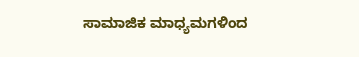ಸಾಮಾಜಿಕ ಮಾಧ್ಯಮಗಳಿಂದ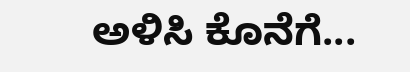ಅಳಿಸಿ ಕೊನೆಗೆ...